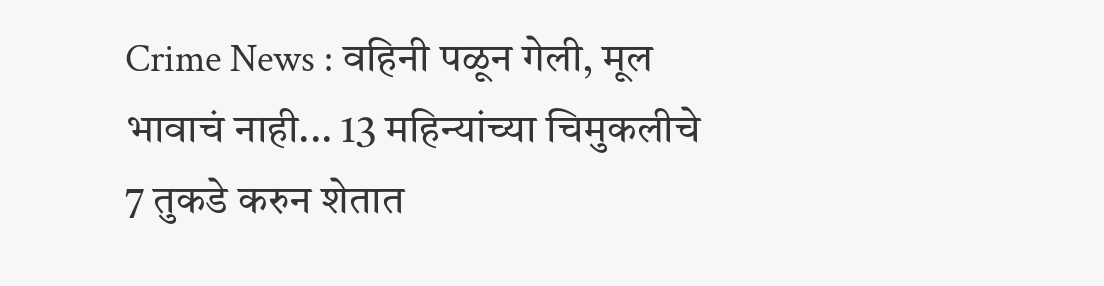Crime News : वहिनी पळून गेली, मूल भावाचं नाही... 13 महिन्यांच्या चिमुकलीचे 7 तुकडे करुन शेतात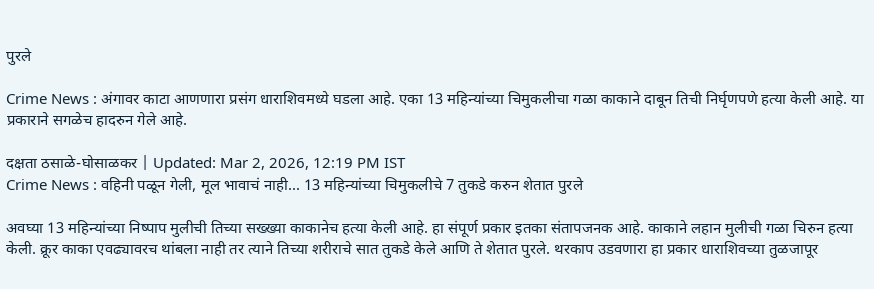पुरले

Crime News : अंगावर काटा आणणारा प्रसंग धाराशिवमध्ये घडला आहे. एका 13 महिन्यांच्या चिमुकलीचा गळा काकाने दाबून तिची निर्घृणपणे हत्या केली आहे. या प्रकाराने सगळेच हादरुन गेले आहे.

दक्षता ठसाळे-घोसाळकर | Updated: Mar 2, 2026, 12:19 PM IST
Crime News : वहिनी पळून गेली, मूल भावाचं नाही... 13 महिन्यांच्या चिमुकलीचे 7 तुकडे करुन शेतात पुरले

अवघ्या 13 महिन्यांच्या निष्पाप मुलीची तिच्या सख्ख्या काकानेच हत्या केली आहे. हा संपूर्ण प्रकार इतका संतापजनक आहे. काकाने लहान मुलीची गळा चिरुन हत्या केली. क्रूर काका एवढ्यावरच थांबला नाही तर त्याने तिच्या शरीराचे सात तुकडे केले आणि ते शेतात पुरले. थरकाप उडवणारा हा प्रकार धाराशिवच्या तुळजापूर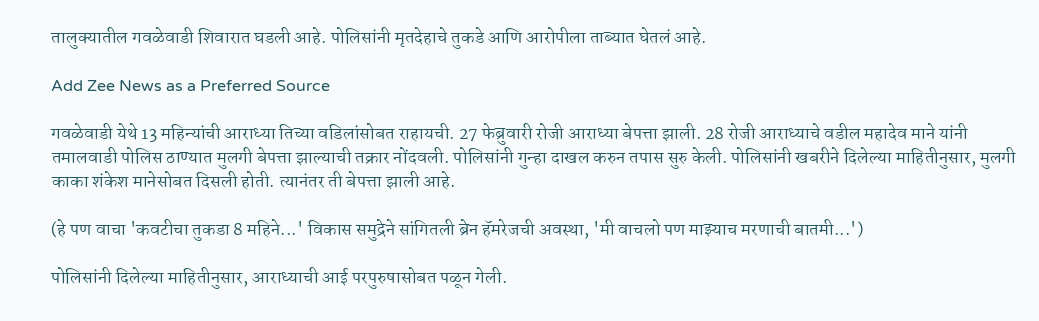तालुक्यातील गवळेवाडी शिवारात घडली आहे. पोलिसांनी मृतदेहाचे तुकडे आणि आरोपीला ताब्यात घेतलं आहे.

Add Zee News as a Preferred Source

गवळेवाडी येथे 13 महिन्यांची आराध्या तिच्या वडिलांसोबत राहायची. 27 फेब्रुवारी रोजी आराध्या बेपत्ता झाली. 28 रोजी आराध्याचे वडील महादेव माने यांनी तमालवाडी पोलिस ठाण्यात मुलगी बेपत्ता झाल्याची तक्रार नोंदवली. पोलिसांनी गुन्हा दाखल करुन तपास सुरु केली. पोलिसांनी खबरीने दिलेल्या माहितीनुसार, मुलगी काका शंकेश मानेसोबत दिसली होती. त्यानंतर ती बेपत्ता झाली आहे.

(हे पण वाचा 'कवटीचा तुकडा 8 महिने...' विकास समुद्रेने सांगितली ब्रेन हॅमरेजची अवस्था, 'मी वाचलो पण माझ्याच मरणाची बातमी...')

पोलिसांनी दिलेल्या माहितीनुसार, आराध्याची आई परपुरुषासोबत पळून गेली.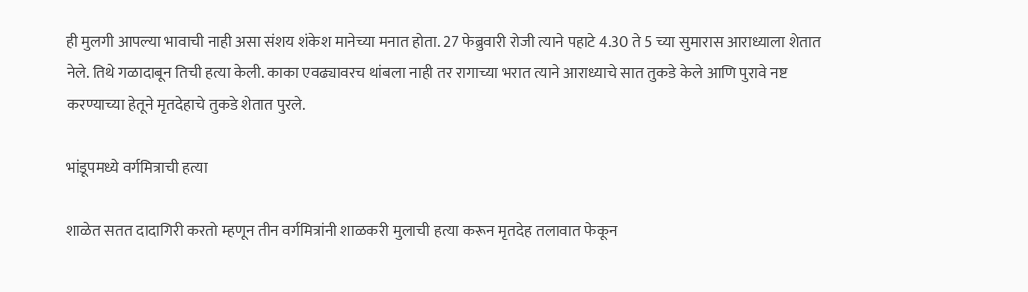ही मुलगी आपल्या भावाची नाही असा संशय शंकेश मानेच्या मनात होता. 27 फेब्रुवारी रोजी त्याने पहाटे 4.30 ते 5 च्या सुमारास आराध्याला शेतात नेले. तिथे गळादाबून तिची हत्या केली. काका एवढ्यावरच थांबला नाही तर रागाच्या भरात त्याने आराध्याचे सात तुकडे केले आणि पुरावे नष्ट करण्याच्या हेतूने मृतदेहाचे तुकडे शेतात पुरले.

भांडूपमध्ये वर्गमित्राची हत्या

शाळेत सतत दादागिरी करतो म्हणून तीन वर्गमित्रांनी शाळकरी मुलाची हत्या करून मृतदेह तलावात फेकून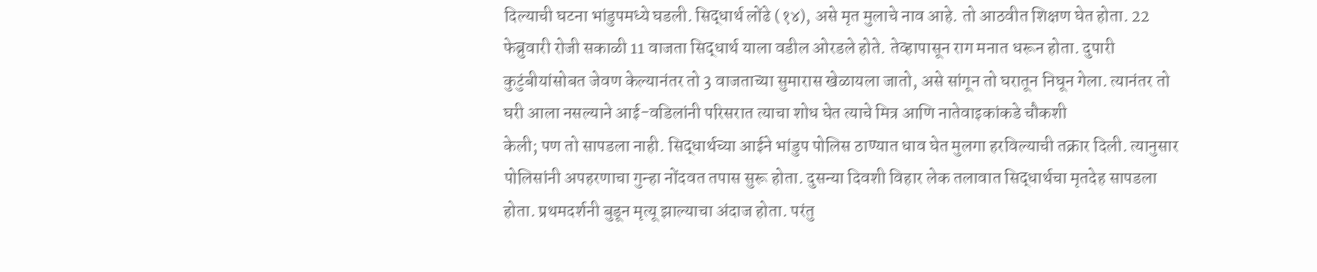दिल्याची घटना भांडुपमध्ये घडली. सिद्धार्थ लोंढे (१४), असे मृत मुलाचे नाव आहे. तो आठवीत शिक्षण घेत होता. 22 फेब्रुवारी रोजी सकाळी 11 वाजता सिद्धार्थ याला वडील ओरडले होते. तेव्हापासून राग मनात धरून होता. दुपारी कुटुंबीयांसोबत जेवण केल्यानंतर तो 3 वाजताच्या सुमारास खेळायला जातो, असे सांगून तो घरातून निघून गेला. त्यानंतर तो घरी आला नसल्याने आई-वडिलांनी परिसरात त्याचा शोध घेत त्याचे मित्र आणि नातेवाइकांकडे चौकशी
केली; पण तो सापडला नाही. सिद्धार्थच्या आईने भांडुप पोलिस ठाण्यात धाव घेत मुलगा हरविल्याची तक्रार दिली. त्यानुसार पोलिसांनी अपहरणाचा गुन्हा नोंदवत तपास सुरू होता. दुसन्या दिवशी विहार लेक तलावात सिद्धार्थचा मृतदेह सापडला होता. प्रथमदर्शनी बुडून मृत्यू झाल्याचा अंदाज होता. परंतु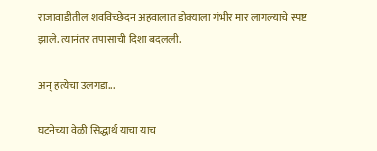राजावाडीतील शवविच्छेदन अहवालात डोक्याला गंभीर मार लागल्याचे स्पष्ट झाले. त्यानंतर तपासाची दिशा बदलली.

अन् हत्येचा उलगडा...

घटनेच्या वेळी सिद्धार्थ याचा याच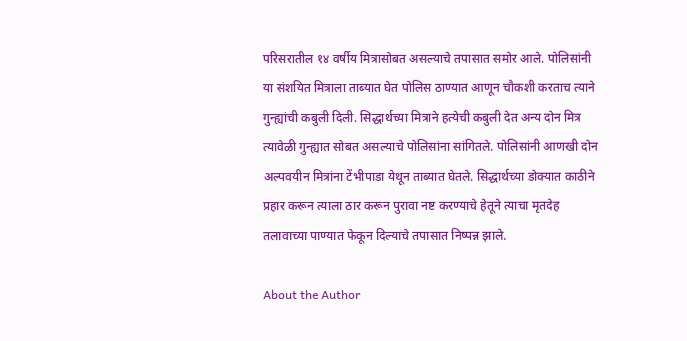परिसरातील १४ वर्षीय मित्रासोबत असल्याचे तपासात समोर आले. पोलिसांनी या संशयित मित्राला ताब्यात घेत पोलिस ठाण्यात आणून चौकशी करताच त्याने गुन्ह्यांची कबुली दिली. सिद्धार्थच्या मित्राने हत्येची कबुली देत अन्य दोन मित्र त्यावेळी गुन्ह्यात सोबत असल्याचे पोलिसांना सांगितले. पोलिसांनी आणखी दोन अल्पवयीन मित्रांना टेंभीपाडा येथून ताब्यात घेतले. सिद्धार्थच्या डोक्यात काठीने प्रहार करून त्याला ठार करून पुरावा नष्ट करण्याचे हेतूने त्याचा मृतदेह तलावाच्या पाण्यात फेकून दिल्याचे तपासात निष्पन्न झाले.

About the Author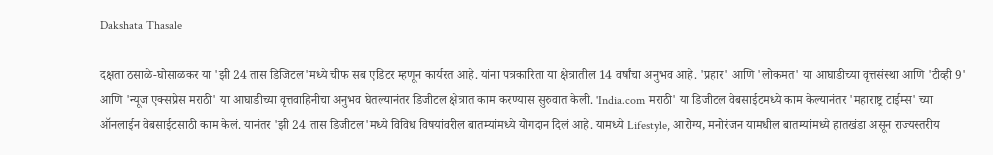Dakshata Thasale

दक्षता ठसाळे-घोसाळकर या 'झी 24 तास डिजिटल'मध्ये चीफ सब एडिटर म्हणून कार्यरत आहे. यांना पत्रकारिता या क्षेत्रातील 14 वर्षांचा अनुभव आहे. 'प्रहार' आणि 'लोकमत' या आघाडीच्या वृत्तसंस्था आणि 'टीव्ही 9' आणि 'न्यूज एक्सप्रेस मराठी' या आघाडीच्या वृत्तवाहिनीचा अनुभव घेतल्यानंतर डिजीटल क्षेत्रात काम करण्यास सुरुवात केली. 'India.com मराठी' या डिजीटल वेबसाईटमध्ये काम केल्यानंतर 'महाराष्ट्र टाईम्स' च्या ऑनलाईन वेबसाईटसाठी काम केलं. यानंतर 'झी 24 तास डिजीटल'मध्ये विविध विषयांवरील बातम्यांमध्ये योगदान दिलं आहे. यामध्ये Lifestyle, आरोग्य, मनोरंजन यामधील बातम्यांमध्ये हातखंडा असून राज्यस्तरीय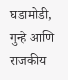घडामोडी, गुन्हे आणि राजकीय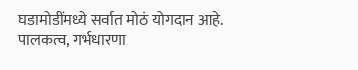घडामोडींमध्ये सर्वात मोठं योगदान आहे. पालकत्व, गर्भधारणा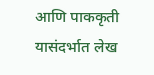आणि पाककृती यासंदर्भात लेख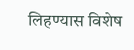लिहण्यास विशेष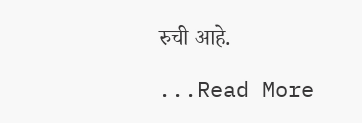रुची आहे.

...Read More